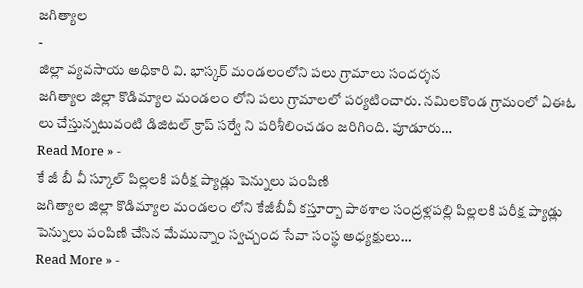జగిత్యాల
-
జిల్లా వ్యవసాయ అధికారి వి. భాస్కర్ మండలంలోని పలు గ్రామాలు సందర్శన
జగిత్యాల జిల్లా కొడిమ్యాల మండలం లోని పలు గ్రామాలలో పర్యటించారు. నమిలకొండ గ్రామంలో ఏఈఓ లు చేస్తున్నటువంటి డిజిటల్ క్రాప్ సర్వే ని పరిశీలించడం జరిగింది. పూడూరు…
Read More » -
కే జీ బీ వీ స్కూల్ పిల్లలకి పరీక్ష ప్యాడ్లు పెన్నులు పంపిణి
జగిత్యాల జిల్లా కొడిమ్యాల మండలం లోని కేజీబీవీ కస్తూర్బా పాఠశాల సంద్రళ్లపల్లి పిల్లలకి పరీక్ష ప్యాడ్లు పెన్నులు పంపిణి చేసిన మేమున్నాం స్వచ్చంద సేవా సంస్థ అధ్యక్షులు…
Read More » -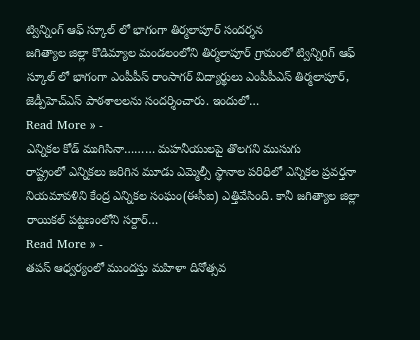ట్విన్నింగ్ ఆఫ్ స్కూల్ లో భాగంగా తిర్మలాపూర్ సందర్శన
జగిత్యాల జిల్లా కొడిమ్యాల మండలంలోని తిర్మలాపూర్ గ్రామంలో ట్విన్నిoగ్ ఆఫ్ స్కూల్ లో భాగంగా ఎంపీపీస్ రాంసాగర్ విద్యార్థులు ఎంపీపీఎస్ తిర్మలాపూర్, జెడ్పీహెచ్ఎస్ పాఠశాలలను సందర్శించారు. ఇందులో…
Read More » -
ఎన్నికల కోడ్ ముగిసినా……… మహనీయులపై తొలగని ముసుగు
రాష్ట్రంలో ఎన్నికలు జరిగిన మూడు ఎమ్మెల్సీ స్థానాల పరిధిలో ఎన్నికల ప్రవర్తనా నియమావళిని కేంద్ర ఎన్నికల సంఘం(ఈసీఐ) ఎత్తివేసింది. కానీ జగిత్యాల జిల్లా రాయికల్ పట్టణంలోని సర్దార్…
Read More » -
తపస్ ఆధ్వర్యంలో ముందస్తు మహిళా దినోత్సవ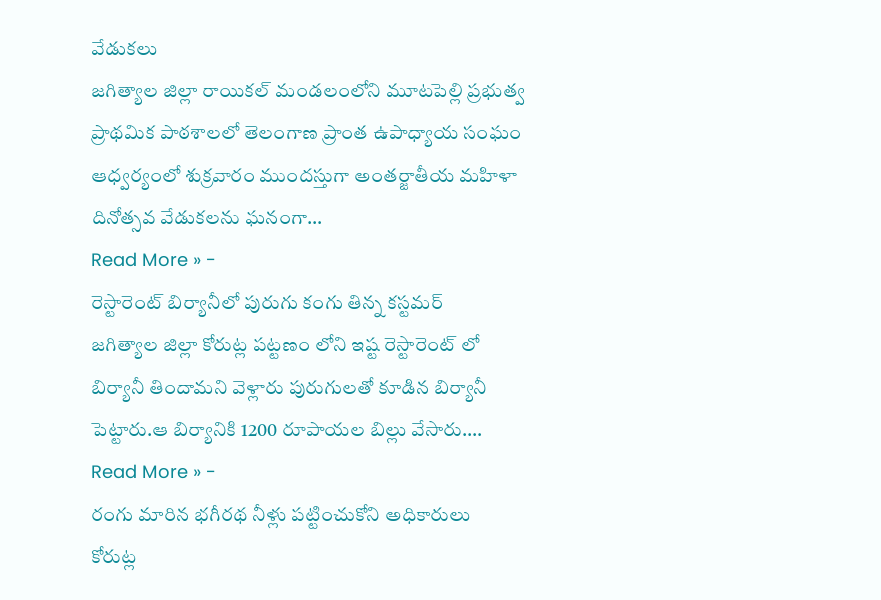వేడుకలు
జగిత్యాల జిల్లా రాయికల్ మండలంలోని మూటపెల్లి ప్రభుత్వ ప్రాథమిక పాఠశాలలో తెలంగాణ ప్రాంత ఉపాధ్యాయ సంఘం ఆధ్వర్యంలో శుక్రవారం ముందస్తుగా అంతర్జాతీయ మహిళా దినోత్సవ వేడుకలను ఘనంగా…
Read More » -
రెస్టారెంట్ బిర్యానీలో పురుగు కంగు తిన్న కస్టమర్
జగిత్యాల జిల్లా కోరుట్ల పట్టణం లోని ఇష్ట రెస్టారెంట్ లో బిర్యానీ తిందామని వెళ్లారు పురుగులతో కూడిన బిర్యానీ పెట్టారు.ఆ బిర్యానికి 1200 రూపాయల బిల్లు వేసారు.…
Read More » -
రంగు మారిన భగీరథ నీళ్లు పట్టించుకోని అధికారులు
కోరుట్ల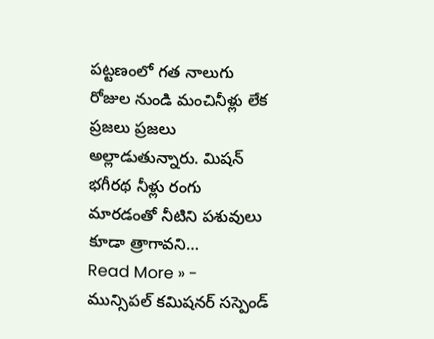పట్టణంలో గత నాలుగు రోజుల నుండి మంచినీళ్లు లేక ప్రజలు ప్రజలు అల్లాడుతున్నారు. మిషన్ భగీరథ నీళ్లు రంగు మారడంతో నీటిని పశువులు కూడా త్రాగావని…
Read More » -
మున్సిపల్ కమిషనర్ సస్పెండ్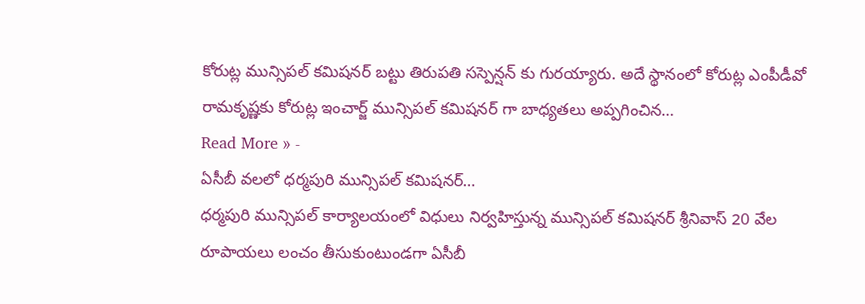కోరుట్ల మున్సిపల్ కమిషనర్ బట్టు తిరుపతి సస్పెన్షన్ కు గురయ్యారు. అదే స్థానంలో కోరుట్ల ఎంపీడీవో రామకృష్ణకు కోరుట్ల ఇంచార్జ్ మున్సిపల్ కమిషనర్ గా బాధ్యతలు అప్పగించిన…
Read More » -
ఏసీబీ వలలో ధర్మపురి మున్సిపల్ కమిషనర్…
ధర్మపురి మున్సిపల్ కార్యాలయంలో విధులు నిర్వహిస్తున్న మున్సిపల్ కమిషనర్ శ్రీనివాస్ 20 వేల రూపాయలు లంచం తీసుకుంటుండగా ఏసీబీ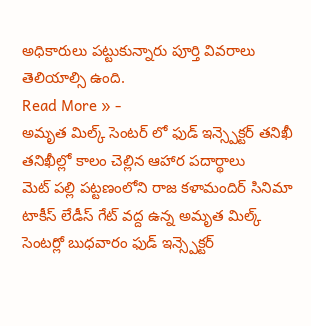అధికారులు పట్టుకున్నారు పూర్తి వివరాలు తెలియాల్సి ఉంది.
Read More » -
అమృత మిల్క్ సెంటర్ లో ఫుడ్ ఇన్స్పెక్టర్ తనిఖీ తనిఖీల్లో కాలం చెల్లిన ఆహార పదార్థాలు
మెట్ పల్లి పట్టణంలోని రాజ కళామందిర్ సినిమా టాకీస్ లేడీస్ గేట్ వద్ద ఉన్న అమృత మిల్క్ సెంటర్లో బుధవారం ఫుడ్ ఇన్స్పెక్టర్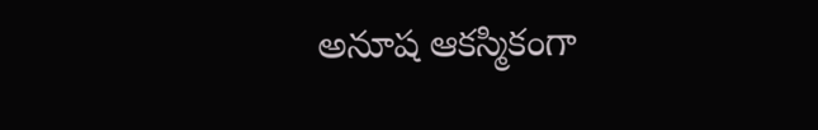అనూష ఆకస్మికంగా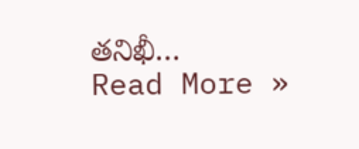తనిఖీ…
Read More »